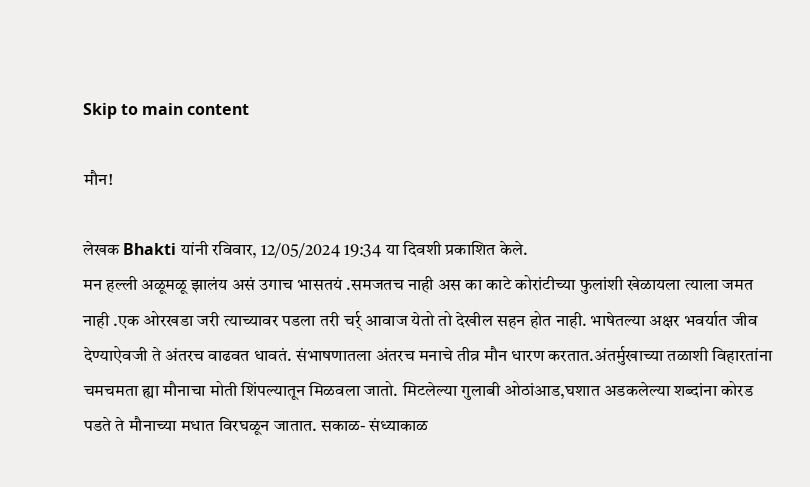Skip to main content

मौन!

लेखक Bhakti यांनी रविवार, 12/05/2024 19:34 या दिवशी प्रकाशित केले.
मन हल्ली अळूमळू झालंय असं उगाच भासतयं .समजतच नाही अस का काटे कोरांटीच्या फुलांशी खेळायला त्याला जमत नाही .एक ओरखडा जरी त्याच्यावर पडला तरी चर्र् आवाज येतो तो देखील सहन होत नाही. भाषेतल्या अक्षर भवर्यात जीव देण्याऐवजी ते अंतरच वाढवत धावतं. संभाषणातला अंतरच मनाचे तीव्र मौन धारण करतात.अंतर्मुखाच्या तळाशी विहारतांना चमचमता ह्या मौनाचा मोती शिंपल्यातून मिळवला जातो. मिटलेल्या गुलाबी ओठांआड,घशात अडकलेल्या शब्दांना कोरड पडते ते मौनाच्या मधात विरघळून जातात. सकाळ- संध्याकाळ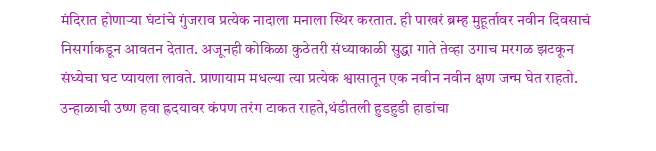मंदिरात होणाऱ्या घंटांचे गुंजराव प्रत्येक नादाला मनाला स्थिर करतात. ही पाखरं ब्रम्ह मुहूर्तावर नवीन दिवसाचं निसर्गाकडून आवतन देतात. अजूनही कोकिळा कुठेतरी संध्याकाळी सुद्धा गाते तेव्हा उगाच मरगळ झटकून संध्येचा घट प्यायला लावते. प्राणायाम मधल्या त्या प्रत्येक श्वासातून एक नवीन नवीन क्षण जन्म घेत राहतो. उन्हाळाची उष्ण हवा ह्रदयावर कंपण तरंग टाकत राहते,थंडीतली हुडहुडी हाडांचा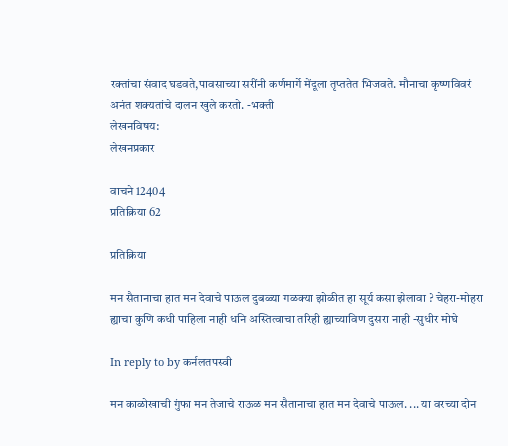रक्तांचा संवाद घडवते,पावसाच्या सरींनी कर्णमार्गे मेंदूला तृप्ततेत भिजवते. मौनाचा कृष्णविवरं अनंत शक्यतांचे दालन खुले करतो. -भक्ती
लेखनविषय:
लेखनप्रकार

वाचने 12404
प्रतिक्रिया 62

प्रतिक्रिया

मन सैतानाचा हात मन देवाचे पाऊल दुबळ्या गळक्या झोळीत हा सूर्य कसा झेलावा ? चेहरा-मोहरा ह्याचा कुणि कधी पाहिला नाही धनि अस्तित्वाचा तरिही ह्याच्याविण दुसरा नाही -सुधीर मोघे

In reply to by कर्नलतपस्वी

मन काळोखाची गुंफा मन तेजाचे राऊळ मन सैतानाचा हात मन देवाचे पाऊल. ... या वरच्या दोन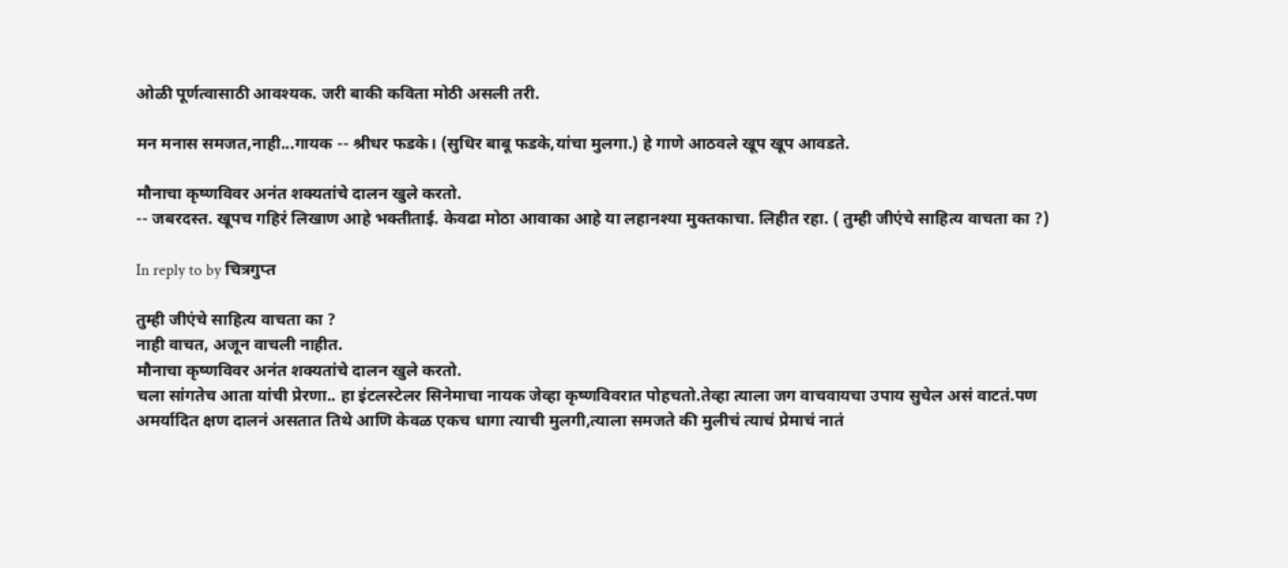ओळी पूर्णत्वासाठी आवश्यक. जरी बाकी कविता मोठी असली तरी.

मन मनास समजत,नाही...गायक -- श्रीधर फडके। (सुधिर बाबू फडके,यांचा मुलगा.) हे गाणे आठवले खूप खूप आवडते.

मौनाचा कृष्णविवर अनंत शक्यतांचे दालन खुले करतो.
-- जबरदस्त. खूपच गहिरं लिखाण आहे भक्तीताई. केवढा मोठा आवाका आहे या लहानश्या मुक्तकाचा. लिहीत रहा. ( तुम्ही जीएंचे साहित्य वाचता का ?)

In reply to by चित्रगुप्त

तुम्ही जीएंचे साहित्य वाचता का ?
नाही वाचत, अजून वाचली नाहीत.
मौनाचा कृष्णविवर अनंत शक्यतांचे दालन खुले करतो.
चला सांगतेच आता यांची प्रेरणा.. हा इंटलस्टेलर सिनेमाचा नायक जेव्हा कृष्णविवरात पोहचतो.तेव्हा त्याला जग वाचवायचा उपाय सुचेल असं वाटतं.पण अमर्यादित क्षण दालनं असतात तिथे आणि केवळ एकच धागा त्याची मुलगी,त्याला समजते की मुलीचं त्याचं प्रेमाचं नातं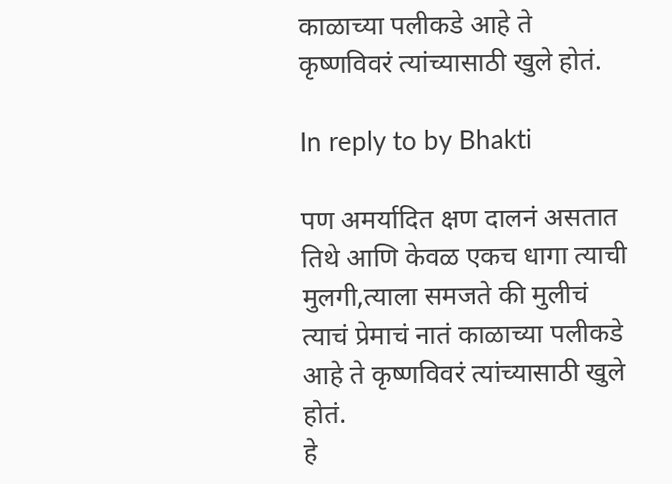काळाच्या पलीकडे आहे ते कृष्णविवरं त्यांच्यासाठी खुले होतं.

In reply to by Bhakti

पण अमर्यादित क्षण दालनं असतात तिथे आणि केवळ एकच धागा त्याची मुलगी,त्याला समजते की मुलीचं त्याचं प्रेमाचं नातं काळाच्या पलीकडे आहे ते कृष्णविवरं त्यांच्यासाठी खुले होतं.
हे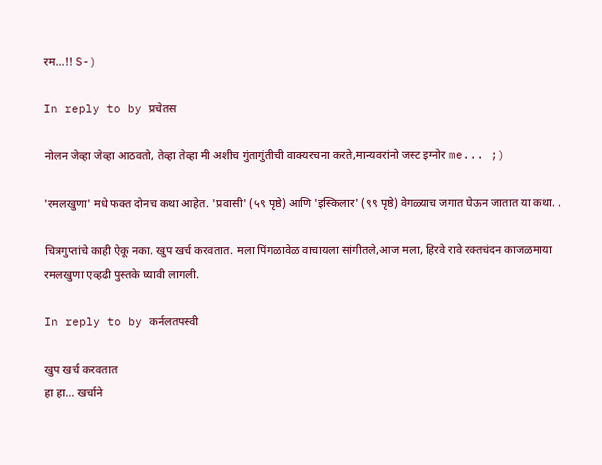रम...!! S-)

In reply to by प्रचेतस

नोलन जेव्हा जेव्हा आठवतो, तेव्हा तेव्हा मी अशीच गुंतागुंतीची वाक्यरचना करते,मान्यवरांनो जस्ट इग्नोर me... ;)

'रमलखुणा' मधे फक्त दोनच कथा आहेत. 'प्रवासी' (५९ पृष्ठे) आणि 'इस्किलार' (९९ पृष्ठे) वेगळ्याच जगात घेऊन जातात या कथा. .

चित्रगुप्तांचे काही ऐकू नका. खुप खर्च करवतात. मला पिंगळावेळ वाचायला सांगीतले,आज मला, हिरवे रावे रक्तचंदन काजळमाया रमलखुणा एव्हढी पुस्तके घ्यावी लागली.

In reply to by कर्नलतपस्वी

खुप खर्च करवतात
हा हा... खर्चाने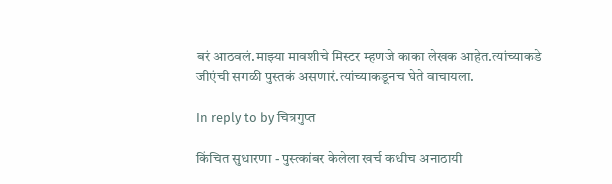बरं आठवलं.माझ्या मावशीचे मिस्टर म्हणजे काका लेखक आहेत.त्यांच्याकडे जीएंची सगळी पुस्तकं असणारं.त्यांच्याकडूनच घेते वाचायला.

In reply to by चित्रगुप्त

किंचित सुधारणा - पुस्त्कांबर केलेला खर्च कधीच अनाठायी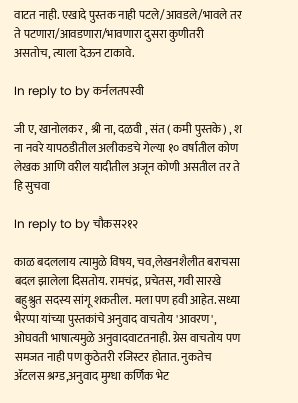वाटत नाही. एखादे पुस्तक नाही पटले/आवडले/भावले तर ते पटणारा/आवडणारा/भावणारा दुसरा कुणीतरी असतोच, त्याला देऊन टाकावे.

In reply to by कर्नलतपस्वी

जी ए, खानोलकर , श्री ना, दळवी , संत ( कमी पुस्तके) , श ना नवरे यापठडीतील अलीकडचे गेल्या १० वर्षातील कोण लेखक आणि वरील यादीतील अजून कोणी असतील तर ते हि सुचवा

In reply to by चौकस२१२

काळ बदललाय त्यामुळे विषय, चव,लेखनशैलीत बराचसा बदल झालेला दिसतोय. रामचंद्र, प्रचेतस, गवी सारखे बहुश्रुत सदस्य सांगू शकतील. मला पण हवी आहेत. सध्या भैरप्पा यांच्या पुस्तकांचे अनुवाद वाचतोय 'आवरण', ओघवती भाषात्यमुळे अनुवादवाटतनाही. ग्रेस वाचतोय पण समजत नाही पण कुठेतरी रजिस्टर होतात. नुकतेच ॲटलस श्रग्ड,अनुवाद मुग्धा कर्णिक भेट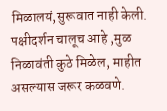मिळालयं,सुरूवात नाही केली. पक्षीदर्शन चालूच आहे ,मुळ निळावंती कुठे मिळेल, माहीत असल्यास जरूर कळवणे.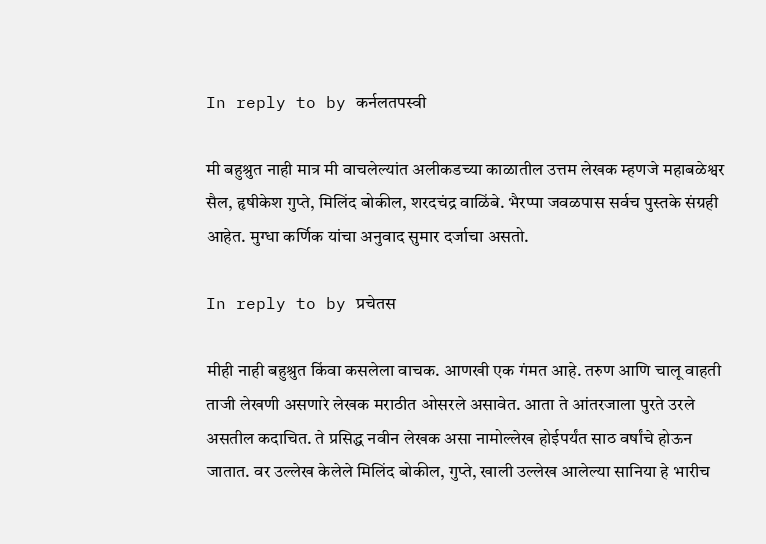In reply to by कर्नलतपस्वी

मी बहुश्रुत नाही मात्र मी वाचलेल्यांत अलीकडच्या काळातील उत्तम लेखक म्हणजे महाबळेश्वर सैल, हृषीकेश गुप्ते, मिलिंद बोकील, शरदचंद्र वाळिंबे. भैरप्पा जवळपास सर्वच पुस्तके संग्रही आहेत. मुग्धा कर्णिक यांचा अनुवाद सुमार दर्जाचा असतो.

In reply to by प्रचेतस

मीही नाही बहुश्रुत किंवा कसलेला वाचक. आणखी एक गंमत आहे. तरुण आणि चालू वाहती ताजी लेखणी असणारे लेखक मराठीत ओसरले असावेत. आता ते आंतरजाला पुरते उरले असतील कदाचित. ते प्रसिद्ध नवीन लेखक असा नामोल्लेख होईपर्यंत साठ वर्षांचे होऊन जातात. वर उल्लेख केलेले मिलिंद बोकील, गुप्ते, खाली उल्लेख आलेल्या सानिया हे भारीच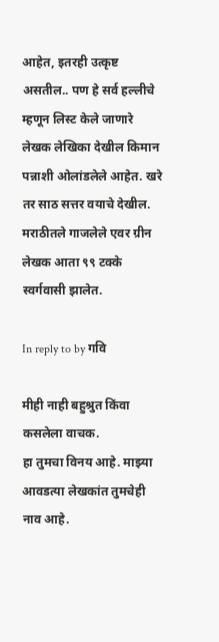आहेत, इतरही उत्कृष्ट असतील.. पण हे सर्व हल्लीचे म्हणून लिस्ट केले जाणारे लेखक लेखिका देखील किमान पन्नाशी ओलांडलेले आहेत. खरे तर साठ सत्तर वयाचे देखील. मराठीतले गाजलेले एवर ग्रीन लेखक आता ९९ टक्के स्वर्गवासी झालेत.

In reply to by गवि

मीही नाही बहुश्रुत किंवा कसलेला वाचक.
हा तुमचा विनय आहे. माझ्या आवडत्या लेखकांत तुमचेही नाव आहे.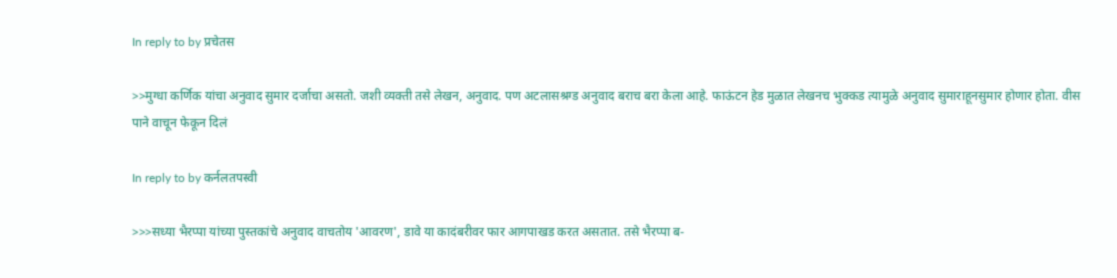In reply to by प्रचेतस

>>मुग्धा कर्णिक यांचा अनुवाद सुमार दर्जाचा असतो. जशी व्यक्ती तसे लेखन, अनुवाद. पण अटलासश्रग्ड अनुवाद बराच बरा केला आहे. फाऊंटन हेड मुळात लेखनच भुक्कड त्यामुळे अनुवाद सुमाराहूनसुमार होणार होता. वीस पाने वाचून फेकून दिलं

In reply to by कर्नलतपस्वी

>>>सध्या भैरप्पा यांच्या पुस्तकांचे अनुवाद वाचतोय 'आवरण', डावे या कादंबरीवर फार आगपाखड करत असतात. तसे भैरप्पा ब-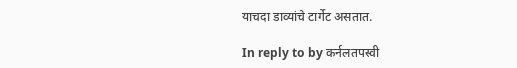याचदा डाव्यांचे टार्गेट असतात.

In reply to by कर्नलतपस्वी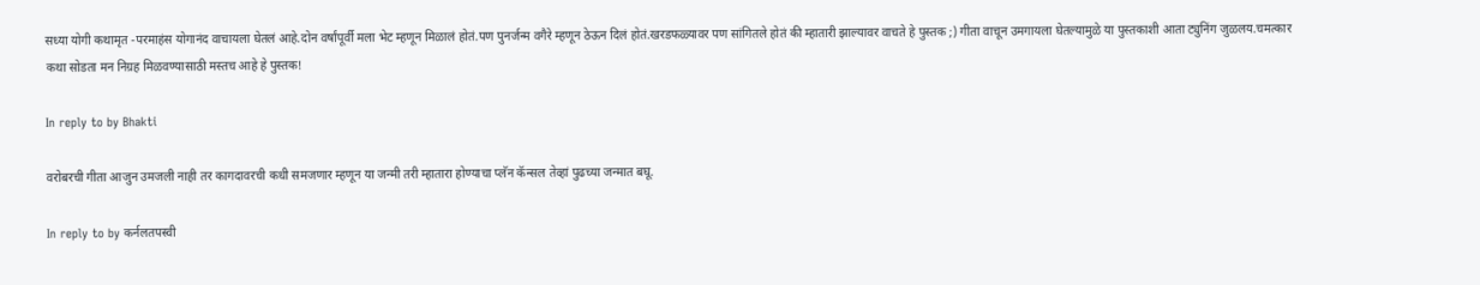सध्या योगी कथामृत -परमाहंस योगानंद वाचायला घेतलं आहे.दोन वर्षांपूर्वी मला भेट म्हणून मिळालं होतं.पण पुनर्जन्म वगैरे म्हणून ठेऊन दिलं होतं.खरडफळ्यावर पण सांगितले होतं की म्हातारी झाल्यावर वाचते हे पुस्तक ;) गीता वाचून उमगायला घेतल्यामुळे या पुस्तकाशी आता ट्युनिंग जुळलय.चमत्कार कथा सोडता मन निग्रह मिळवण्यासाठी मस्तच आहे हे पुस्तक!

In reply to by Bhakti

वरोबरची गीता आजुन उमजली नाही तर कागदावरची कधी समजणार म्हणून या जन्मी तरी म्हातारा होण्याचा प्लॅन कॅन्सल तेव्हां पुढच्या जन्मात बघू.

In reply to by कर्नलतपस्वी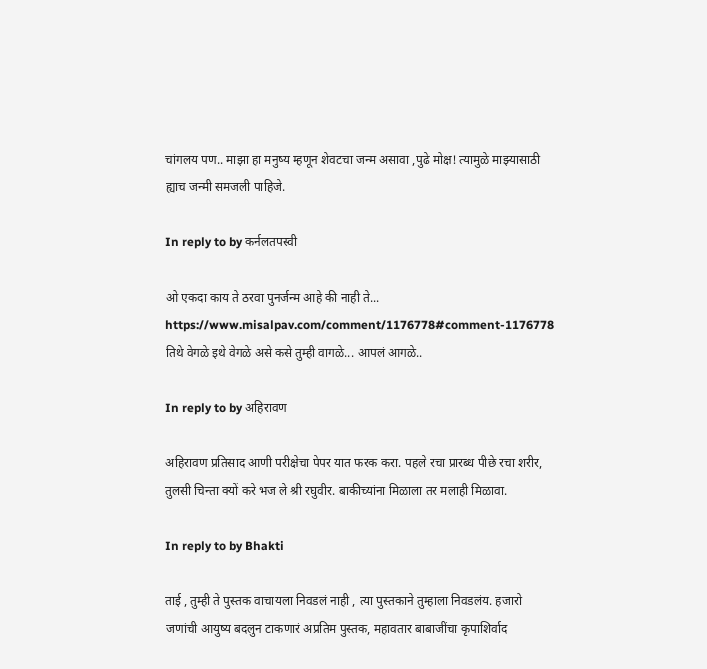चांगलय पण.. माझा हा मनुष्य म्हणून शेवटचा जन्म असावा ,पुढे मोक्ष! त्यामुळे माझ्यासाठी ह्याच जन्मी समजली पाहिजे.

In reply to by कर्नलतपस्वी

ओ एकदा काय ते ठरवा पुनर्जन्म आहे की नाही ते... https://www.misalpav.com/comment/1176778#comment-1176778 तिथे वेगळे इथे वेगळे असे कसे तुम्ही वागळे... आपलं आगळे..

In reply to by अहिरावण

अहिरावण प्रतिसाद आणी परीक्षेचा पेपर यात फरक करा. पहले रचा प्रारब्ध पीछे रचा शरीर, तुलसी चिन्ता क्यों करे भज ले श्री रघुवीर. बाकीच्यांना मिळाला तर मलाही मिळावा.

In reply to by Bhakti

ताई , तुम्ही ते पुस्तक वाचायला निवडलं नाही , त्या पुस्तकाने तुम्हाला निवडलंय. हजारो जणांची आयुष्य बदलुन टाकणारं अप्रतिम पुस्तक, महावतार बाबाजींचा कृपाशिर्वाद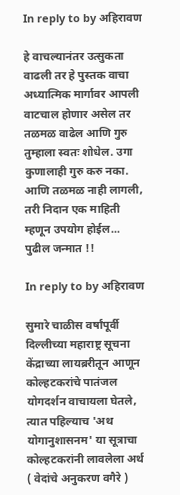In reply to by अहिरावण

हे वाचल्यानंतर उत्सुकता वाढली तर हे पुस्तक वाचा अध्यात्मिक मार्गावर आपली वाटचाल होणार असेल तर तळमळ वाढेल आणि गुरु तुम्हाला स्वतः शोधेल. उगा कुणालाही गुरु करु नका. आणि तळमळ नाही लागली, तरी निदान एक माहिती म्हणून उपयोग होईल... पुढील जन्मात !!

In reply to by अहिरावण

सुमारे चाळीस वर्षांपूर्वी दिल्लीच्या महाराष्ट्र सूचना केंद्राच्या लायब्ररीतून आणून कोल्हटकरांचे पातंजल योगदर्शन वाचायला घेतले, त्यात पहिल्याच 'अथ योगानुशासनम' या सूत्राचा कोल्हटकरांनी लावलेला अर्थ ( वेदांचे अनुकरण वगैरे )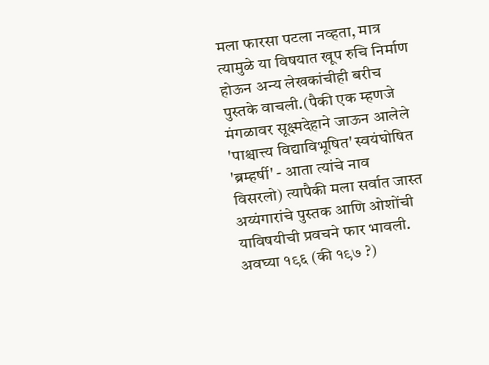मला फारसा पटला नव्हता, मात्र त्यामुळे या विषयात खूप रुचि निर्माण होऊन अन्य लेखकांचीही बरीच पुस्तके वाचली.(पैकी एक म्हणजे मंगळावर सूक्ष्मदेहाने जाऊन आलेले 'पाश्चात्त्य विद्याविभूषित' स्वयंघोषित 'ब्रम्हर्षी' - आता त्यांचे नाव विसरलो) त्यापैकी मला सर्वात जास्त अय्यंगारांचे पुस्तक आणि ओशोंची याविषयीची प्रवचने फार भावली. अवघ्या १९६ (की १९७ ?)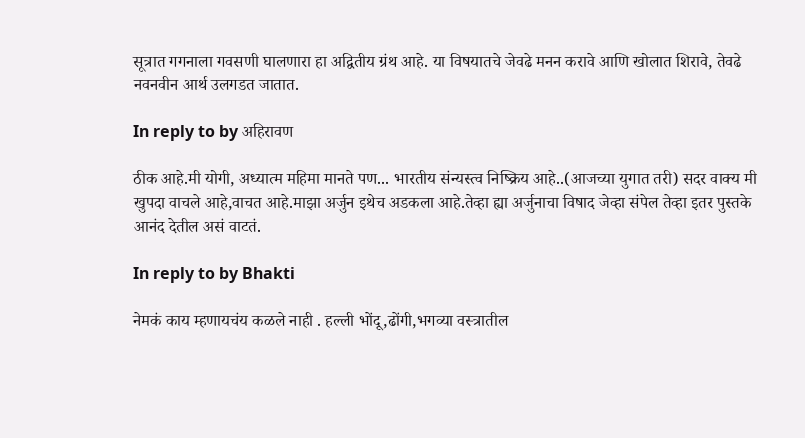सूत्रात गगनाला गवसणी घालणारा हा अद्वितीय ग्रंथ आहे. या विषयातचे जेवढे मनन करावे आणि खोलात शिरावे, तेवढे नवनवीन आर्थ उलगडत जातात.

In reply to by अहिरावण

ठीक आहे.मी योगी, अध्यात्म महिमा मानते पण... भारतीय संन्यस्त्व निष्क्रिय आहे..(आजच्या युगात तरी) सदर वाक्य मी खुपदा वाचले आहे,वाचत आहे.माझा अर्जुन इथेच अडकला आहे.तेव्हा ह्या अर्जुनाचा विषाद जेव्हा संपेल तेव्हा इतर पुस्तके आनंद देतील असं वाटतं.

In reply to by Bhakti

नेमकं काय म्हणायचंय कळले नाही . हल्ली भोंदू,ढोंगी,भगव्या वस्त्रातील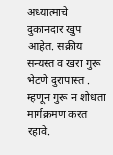अध्यात्माचे दुकानदार खुप आहेत. सक्रीय सन्यस्त व खरा गुरू भेटणे दुरापास्त . म्हणून गुरू न शोधता मार्गक्रमण करत रहावे.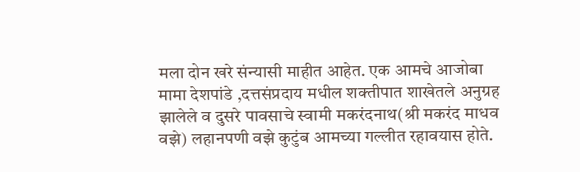मला दोन खरे संन्यासी माहीत आहेत. एक आमचे आजोबा मामा देशपांडे ,दत्तसंप्रदाय मधील शक्तीपात शाखेतले अनुग्रह झालेले व दुसरे पावसाचे स्वामी मकरंदनाथ(श्री मकरंद माधव वझे) लहानपणी वझे कुटुंब आमच्या गल्लीत रहावयास होते.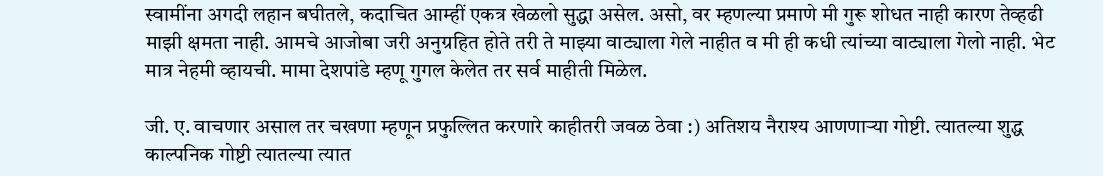स्वामींना अगदी लहान बघीतले, कदाचित आम्हीं एकत्र खेळलो सुद्धा असेल. असो, वर म्हणल्या प्रमाणे मी गुरू शोधत नाही कारण तेव्हढी माझी क्षमता नाही. आमचे आजोबा जरी अनुग्रहित होते तरी ते माझ्या वाट्याला गेले नाहीत व मी ही कधी त्यांच्या वाट्याला गेलो नाही. भेट मात्र नेहमी व्हायची. मामा देशपांडे म्हणू गुगल केलेत तर सर्व माहीती मिळेल.

जी. ए. वाचणार असाल तर चखणा म्हणून प्रफुल्लित करणारे काहीतरी जवळ ठेवा :) अतिशय नैराश्य आणणाऱ्या गोष्टी. त्यातल्या शुद्ध काल्पनिक गोष्टी त्यातल्या त्यात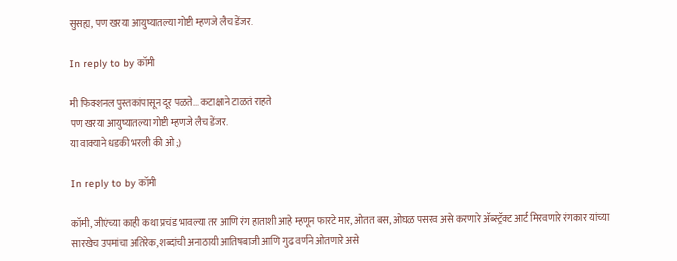सुसह्य, पण खरया आयुष्यातल्या गोष्टी म्हणजे लैच डेंजर.

In reply to by कॉमी

मी फिक्शनल पुस्तकांपासून दूर पळते... कटाक्षाने टाळतं राहते
पण खरया आयुष्यातल्या गोष्टी म्हणजे लैच डेंजर.
या वाक्याने धडकी भरली की ओ ;)

In reply to by कॉमी

कॉमी, जीएंच्या काही कथा प्रचंड भावल्या तर आणि रंग हाताशी आहे म्हणून फारटे मार, ओतत बस, ओघळ पसरव असे करणारे अ‍ॅब्स्ट्रॅक्ट आर्ट मिरवणारे रंगकार यांच्या सारखेच उपमांचा अतिरेक, शब्दांची अनाठायी आतिषबाजी आणि गुढ वर्णने ओतणारे असे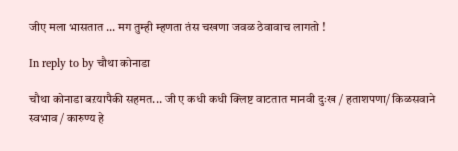जीए मला भासतात ... मग तुम्ही म्हणता तंस चखणा जवळ ठेवावाच लागतो !

In reply to by चौथा कोनाडा

चौथा कोनाडा बऱयापैकी सहमत... जी ए कधी कधी क्लिष्ट वाटतात मानवी दुःख / हताशपणा/ किळसवाने स्वभाव / कारुण्य हे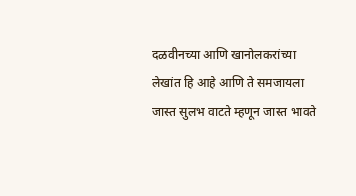दळवीनच्या आणि खानोलकरांच्या लेखांत हि आहे आणि ते समजायला जास्त सुलभ वाटते म्हणून जास्त भावते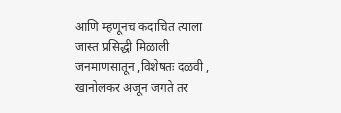आणि म्हणूनच कदाचित त्याला जास्त प्रसिद्धी मिळाली जनमाणसातून ,विशेषतः दळवी , खानोलकर अजून जगते तर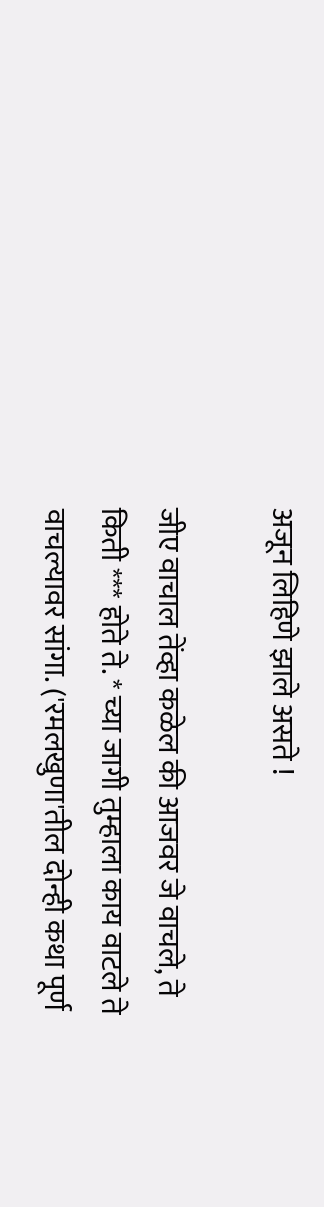अजून लिहिणे झाले असते !

जीए वाचाल तेंव्हा कळेल की आजवर जे वाचले, ते किती *** होते ते. * च्या जागी तुम्हाला काय वाटले ते वाचल्यावर सांगा. ('रमलखुणा'तील दोन्ही कथा पूर्ण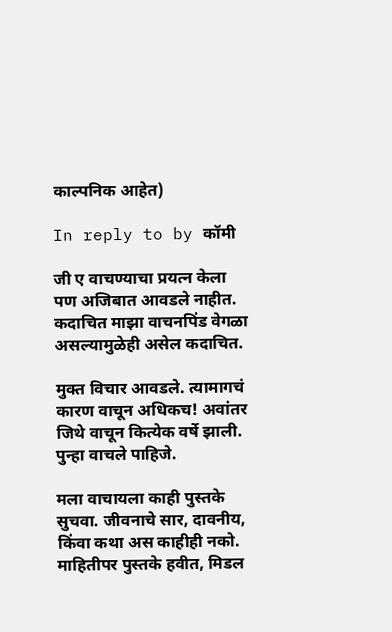काल्पनिक आहेत)

In reply to by कॉमी

जी ए वाचण्याचा प्रयत्न केला पण अजिबात आवडले नाहीत. कदाचित माझा वाचनपिंड वेगळा असल्यामुळेही असेल कदाचित.

मुक्त विचार आवडले. त्यामागचं कारण वाचून अधिकच! अवांतर जिथे वाचून कित्येक वर्षे झाली. पुन्हा वाचले पाहिजे.

मला वाचायला काही पुस्तके सुचवा. जीवनाचे सार, दावनीय, किंवा कथा अस काहीही नको. माहितीपर पुस्तके हवीत, मिडल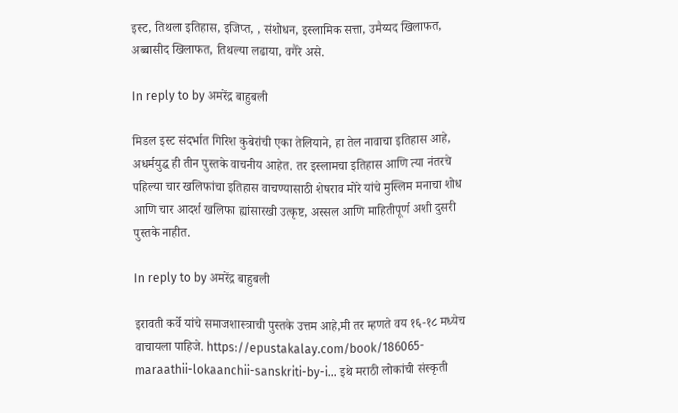इस्ट, तिथला इतिहास, इजिप्त, , संशोधन, इस्लामिक सत्ता, उमैय्यद खिलाफत, अब्बासीद खिलाफत, तिथल्या लढाया, वगैरे असे.

In reply to by अमरेंद्र बाहुबली

मिडल इस्ट संदर्भात गिरिश कुबेरांची एका तेलियाने, हा तेल नावाचा इतिहास आहे, अधर्मयुद्ध ही तीन पुस्तके वाचनीय आहेत. तर इस्लामचा इतिहास आणि त्या नंतरचे पहिल्या चार खलिफांचा इतिहास वाचण्यासाठी शेषराव मोरे यांचे मुस्लिम मनाचा शोध आणि चार आदर्श खलिफा ह्यांसारखी उत्कृष्ट, अस्सल आणि माहितीपूर्ण अशी दुसरी पुस्तके नाहीत.

In reply to by अमरेंद्र बाहुबली

इरावती कर्वे यांचे समाजशास्त्राची पुस्तके उत्तम आहे,मी तर म्हणते वय १६-१८ मध्येच वाचायला पाहिजे. https://epustakalay.com/book/186065-maraathii-lokaanchii-sanskriti-by-i… इथे मराठी लोकांची संस्कृती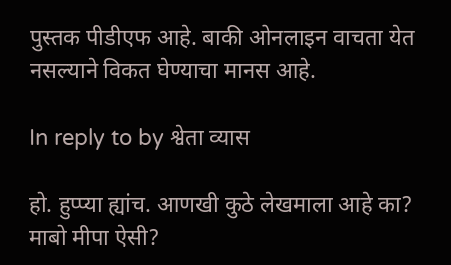पुस्तक पीडीएफ आहे. बाकी ओनलाइन वाचता येत नसल्याने विकत घेण्याचा मानस आहे.

In reply to by श्वेता व्यास

हो. हुप्प्या ह्यांच. आणखी कुठे लेखमाला आहे का? माबो मीपा ऐसी?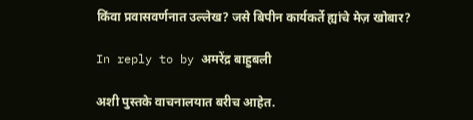किंवा प्रवासवर्णनात उल्लेख? जसे बिपीन कार्यकर्ते ह्यांचे मेज़ खोबार?

In reply to by अमरेंद्र बाहुबली

अशी पुस्तके वाचनालयात बरीच आहेत.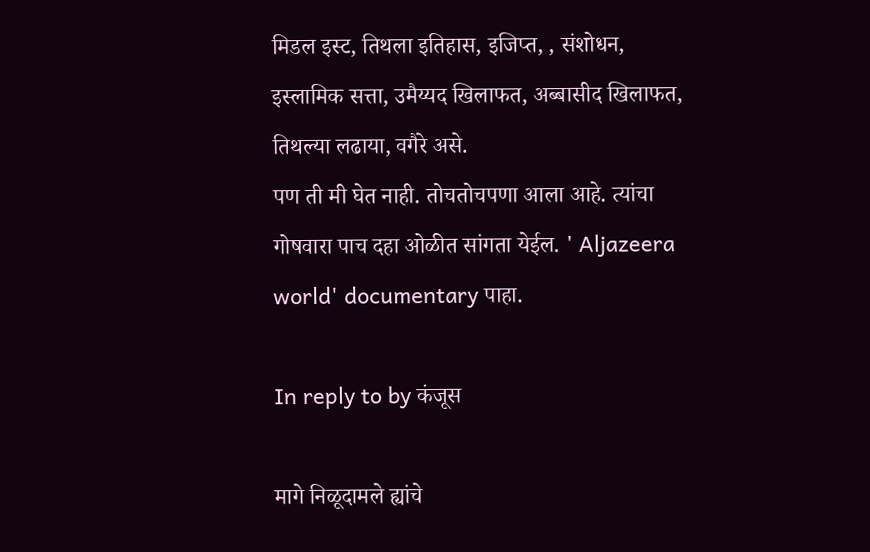मिडल इस्ट, तिथला इतिहास, इजिप्त, , संशोधन, इस्लामिक सत्ता, उमैय्यद खिलाफत, अब्बासीद खिलाफत, तिथल्या लढाया, वगैरे असे.
पण ती मी घेत नाही. तोचतोचपणा आला आहे. त्यांचा गोषवारा पाच दहा ओळीत सांगता येईल. ' Aljazeera world' documentary पाहा.

In reply to by कंजूस

मागे निळूदामले ह्यांचे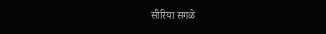सीरिया सगळे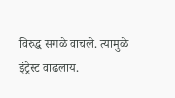विरुद्ध सगळे वाचले. त्यामुळे इंट्रेस्ट वाढलाय.